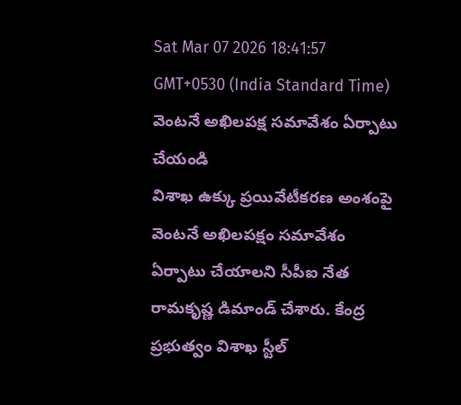Sat Mar 07 2026 18:41:57 GMT+0530 (India Standard Time)
వెంటనే అఖిలపక్ష సమావేశం ఏర్పాటు చేయండి
విశాఖ ఉక్కు ప్రయివేటీకరణ అంశంపై వెంటనే అఖిలపక్షం సమావేశం ఏర్పాటు చేయాలని సీపీఐ నేత రామకృష్ణ డిమాండ్ చేశారు. కేంద్ర ప్రభుత్వం విశాఖ స్టీల్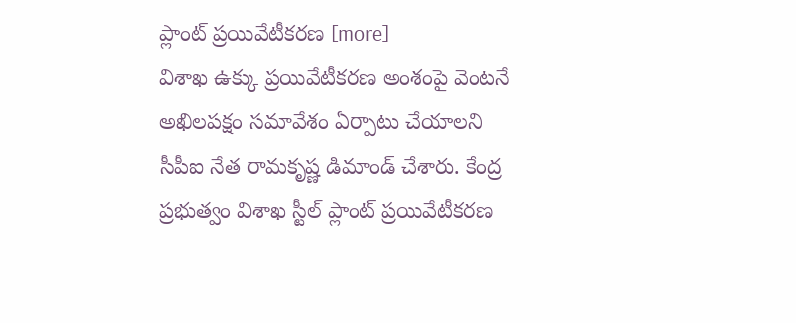ప్లాంట్ ప్రయివేటీకరణ [more]
విశాఖ ఉక్కు ప్రయివేటీకరణ అంశంపై వెంటనే అఖిలపక్షం సమావేశం ఏర్పాటు చేయాలని సీపీఐ నేత రామకృష్ణ డిమాండ్ చేశారు. కేంద్ర ప్రభుత్వం విశాఖ స్టీల్ ప్లాంట్ ప్రయివేటీకరణ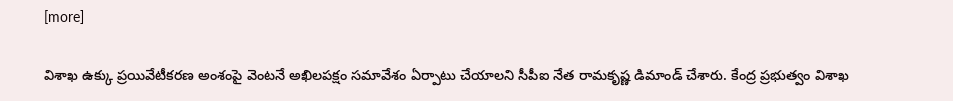[more]

విశాఖ ఉక్కు ప్రయివేటీకరణ అంశంపై వెంటనే అఖిలపక్షం సమావేశం ఏర్పాటు చేయాలని సీపీఐ నేత రామకృష్ణ డిమాండ్ చేశారు. కేంద్ర ప్రభుత్వం విశాఖ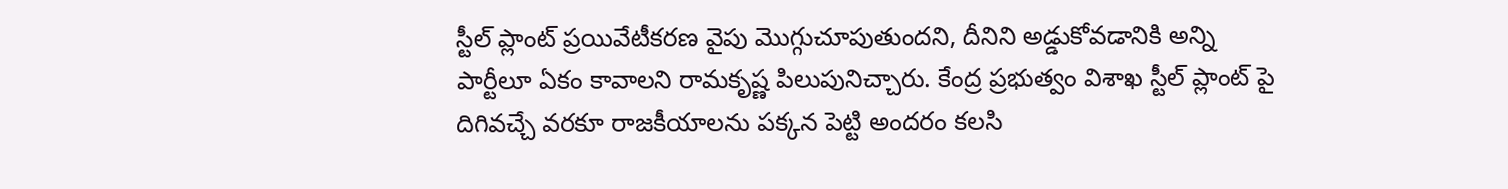స్టీల్ ప్లాంట్ ప్రయివేటీకరణ వైపు మొగ్గుచూపుతుందని, దీనిని అడ్డుకోవడానికి అన్ని పార్టీలూ ఏకం కావాలని రామకృష్ణ పిలుపునిచ్చారు. కేంద్ర ప్రభుత్వం విశాఖ స్టీల్ ప్లాంట్ పై దిగివచ్చే వరకూ రాజకీయాలను పక్కన పెట్టి అందరం కలసి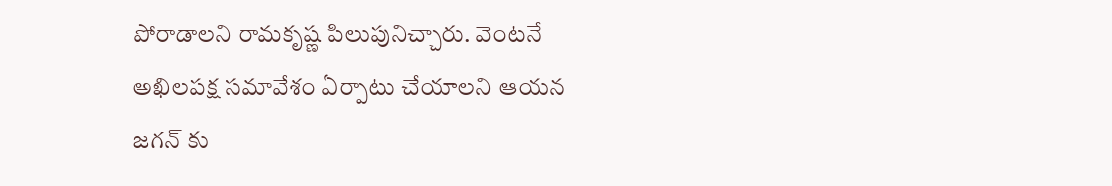పోరాడాలని రామకృష్ణ పిలుపునిచ్చారు. వెంటనే అఖిలపక్ష సమావేశం ఏర్పాటు చేయాలని ఆయన జగన్ కు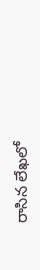రాసిన లేఖలో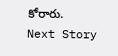కోరారు.
Next Story